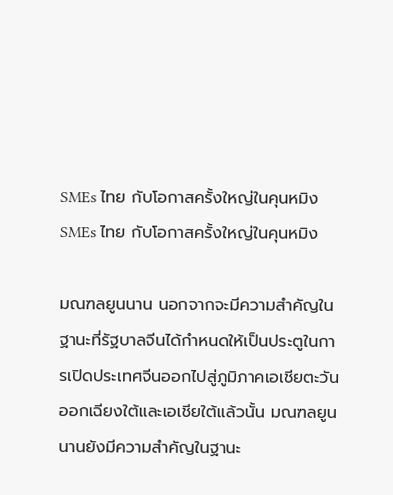SMEs ไทย กับโอกาสครั้งใหญ่ในคุนหมิง
SMEs ไทย กับโอกาสครั้งใหญ่ในคุนหมิง

มณฑลยูนนาน นอกจากจะมีความสำคัญในฐานะที่รัฐบาลจีนได้กำหนดให้เป็นประตูในการเปิดประเทศจีนออกไปสู่ภูมิภาคเอเชียตะวันออกเฉียงใต้และเอเชียใต้แล้วนั้น มณฑลยูนนานยังมีความสำคัญในฐานะ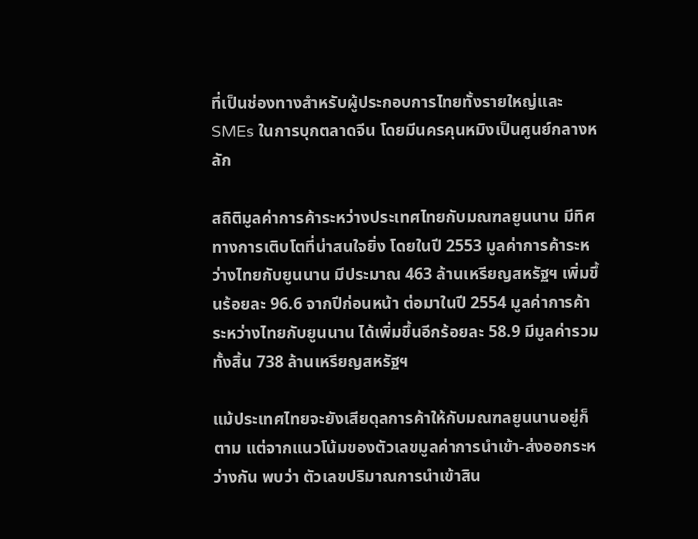ที่เป็นช่องทางสำหรับผู้ประกอบการไทยทั้งรายใหญ่และ SMEs ในการบุกตลาดจีน โดยมีนครคุนหมิงเป็นศูนย์กลางหลัก

สถิติมูลค่าการค้าระหว่างประเทศไทยกับมณฑลยูนนาน มีทิศทางการเติบโตที่น่าสนใจยิ่ง โดยในปี 2553 มูลค่าการค้าระหว่างไทยกับยูนนาน มีประมาณ 463 ล้านเหรียญสหรัฐฯ เพิ่มขึ้นร้อยละ 96.6 จากปีก่อนหน้า ต่อมาในปี 2554 มูลค่าการค้าระหว่างไทยกับยูนนาน ได้เพิ่มขึ้นอีกร้อยละ 58.9 มีมูลค่ารวมทั้งสิ้น 738 ล้านเหรียญสหรัฐฯ

แม้ประเทศไทยจะยังเสียดุลการค้าให้กับมณฑลยูนนานอยู่ก็ตาม แต่จากแนวโน้มของตัวเลขมูลค่าการนำเข้า-ส่งออกระหว่างกัน พบว่า ตัวเลขปริมาณการนำเข้าสิน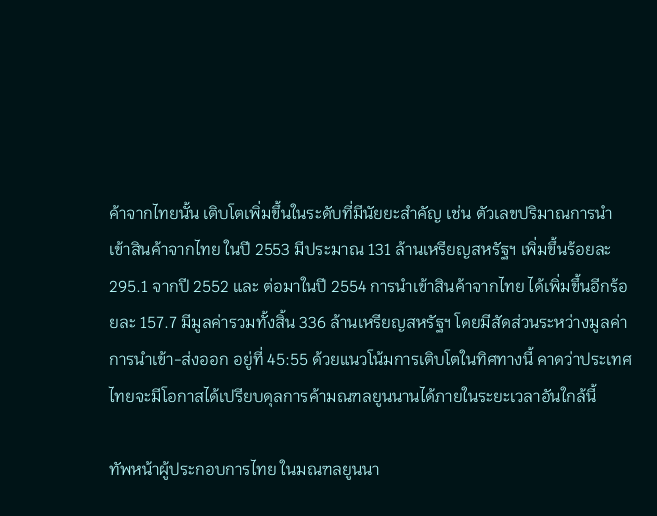ค้าจากไทยนั้น เติบโตเพิ่มขึ้นในระดับที่มีนัยยะสำคัญ เช่น ตัวเลขปริมาณการนำเข้าสินค้าจากไทย ในปี 2553 มีประมาณ 131 ล้านเหรียญสหรัฐฯ เพิ่มขึ้นร้อยละ 295.1 จากปี 2552 และ ต่อมาในปี 2554 การนำเข้าสินค้าจากไทย ได้เพิ่มขึ้นอีกร้อยละ 157.7 มีมูลค่ารวมทั้งสิ้น 336 ล้านเหรียญสหรัฐฯ โดยมีสัดส่วนระหว่างมูลค่าการนำเข้า-ส่งออก อยู่ที่ 45:55 ด้วยแนวโน้มการเติบโตในทิศทางนี้ คาดว่าประเทศไทยจะมีโอกาสได้เปรียบดุลการค้ามณฑลยูนนานได้ภายในระยะเวลาอันใกล้นี้

ทัพหน้าผู้ประกอบการไทย ในมณฑลยูนนา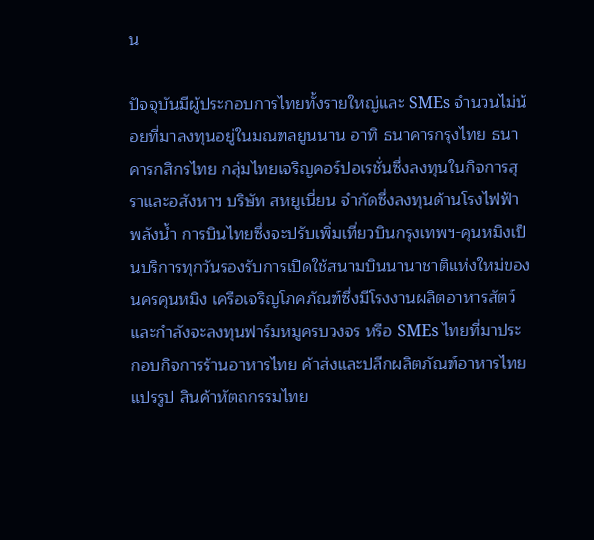น

ปัจจุบันมีผู้ประกอบการไทยทั้งรายใหญ่และ SMEs จำนวนไม่น้อยที่มาลงทุนอยู่ในมณฑลยูนนาน อาทิ ธนาคารกรุงไทย ธนาคารกสิกรไทย กลุ่มไทยเจริญคอร์ปอเรชั่นซึ่งลงทุนในกิจการสุราและอสังหาฯ บริษัท สหยูเนี่ยน จำกัดซึ่งลงทุนด้านโรงไฟฟ้าพลังน้ำ การบินไทยซึ่งจะปรับเพิ่มเที่ยวบินกรุงเทพฯ-คุนหมิงเป็นบริการทุกวันรองรับการเปิดใช้สนามบินนานาชาติแห่งใหม่ของนครคุนหมิง เครือเจริญโภคภัณฑ์ซึ่งมีโรงงานผลิตอาหารสัตว์และกำลังจะลงทุนฟาร์มหมูครบวงจร หรือ SMEs ไทยที่มาประกอบกิจการร้านอาหารไทย ค้าส่งและปลีกผลิตภัณฑ์อาหารไทยแปรรูป สินค้าหัตถกรรมไทย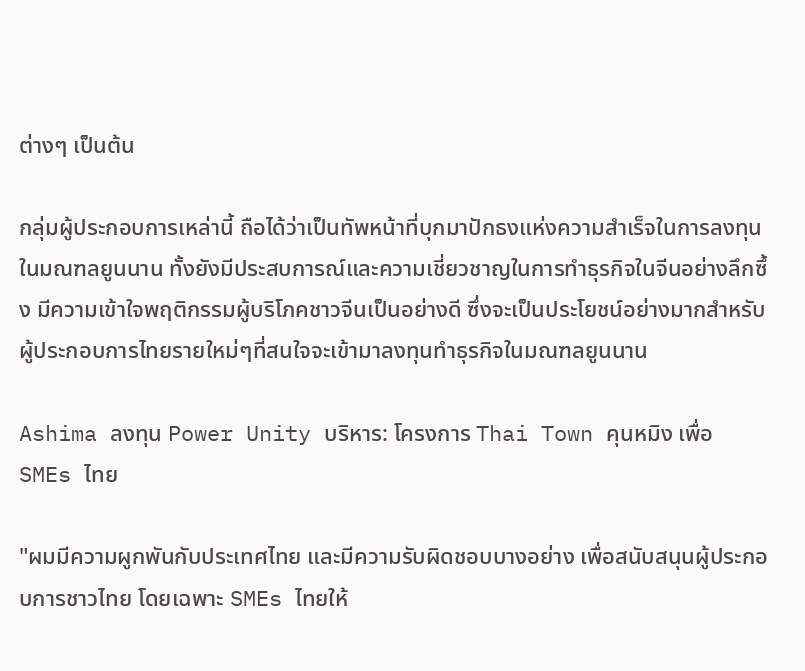ต่างๆ เป็นต้น

กลุ่มผู้ประกอบการเหล่านี้ ถือได้ว่าเป็นทัพหน้าที่บุกมาปักธงแห่งความสำเร็จในการลงทุนในมณฑลยูนนาน ทั้งยังมีประสบการณ์และความเชี่ยวชาญในการทำธุรกิจในจีนอย่างลึกซึ้ง มีความเข้าใจพฤติกรรมผู้บริโภคชาวจีนเป็นอย่างดี ซึ่งจะเป็นประโยชน์อย่างมากสำหรับผู้ประกอบการไทยรายใหม่ๆที่สนใจจะเข้ามาลงทุนทำธุรกิจในมณฑลยูนนาน

Ashima ลงทุน Power Unity บริหาร: โครงการ Thai Town คุนหมิง เพื่อ SMEs ไทย

"ผมมีความผูกพันกับประเทศไทย และมีความรับผิดชอบบางอย่าง เพื่อสนับสนุนผู้ประกอบการชาวไทย โดยเฉพาะ SMEs ไทยให้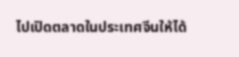ไปเปิดตลาดในประเทศจีนให้ได้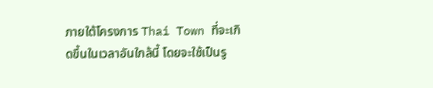ภายใต้โครงการ Thai Town ที่จะเกิดขึ้นในเวลาอันใกล้นี้ โดยจะใช้เป็นรู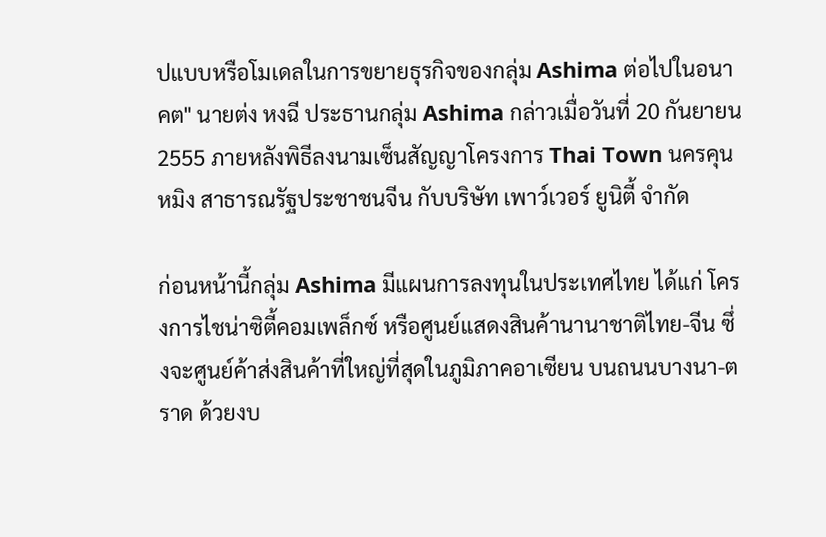ปแบบหรือโมเดลในการขยายธุรกิจของกลุ่ม Ashima ต่อไปในอนาคต" นายต่ง หงฉี ประธานกลุ่ม Ashima กล่าวเมื่อวันที่ 20 กันยายน 2555 ภายหลังพิธีลงนามเซ็นสัญญาโครงการ Thai Town นครคุนหมิง สาธารณรัฐประชาชนจีน กับบริษัท เพาว์เวอร์ ยูนิตี้ จำกัด

ก่อนหน้านี้กลุ่ม Ashima มีแผนการลงทุนในประเทศไทย ได้แก่ โครงการไชน่าซิตี้คอมเพล็กซ์ หรือศูนย์แสดงสินค้านานาชาติไทย-จีน ซึ่งจะศูนย์ค้าส่งสินค้าที่ใหญ่ที่สุดในภูมิภาคอาเซียน บนถนนบางนา-ตราด ด้วยงบ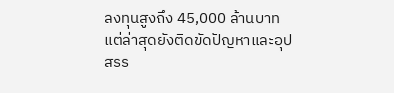ลงทุนสูงถึง 45,000 ล้านบาท แต่ล่าสุดยังติดขัดปัญหาและอุปสรร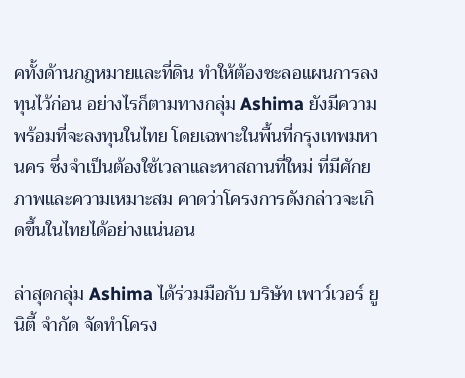คทั้งด้านกฎหมายและที่ดิน ทำให้ต้องชะลอแผนการลงทุนไว้ก่อน อย่างไรก็ตามทางกลุ่ม Ashima ยังมีความพร้อมที่จะลงทุนในไทย โดยเฉพาะในพื้นที่กรุงเทพมหานคร ซึ่งจำเป็นต้องใช้เวลาและหาสถานที่ใหม่ ที่มีศักยภาพและความเหมาะสม คาดว่าโครงการดังกล่าวจะเกิดขึ้นในไทยได้อย่างแน่นอน

ล่าสุดกลุ่ม Ashima ได้ร่วมมือกับ บริษัท เพาว์เวอร์ ยูนิตี้ จำกัด จัดทำโครง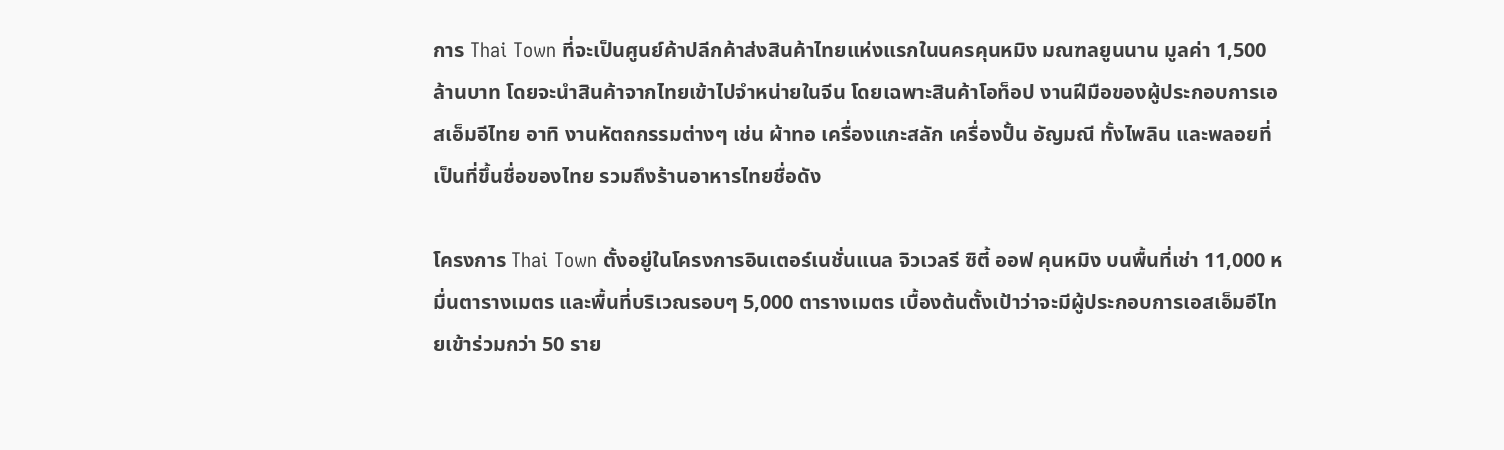การ Thai Town ที่จะเป็นศูนย์ค้าปลีกค้าส่งสินค้าไทยแห่งแรกในนครคุนหมิง มณฑลยูนนาน มูลค่า 1,500 ล้านบาท โดยจะนำสินค้าจากไทยเข้าไปจำหน่ายในจีน โดยเฉพาะสินค้าโอท็อป งานฝีมือของผู้ประกอบการเอสเอ็มอีไทย อาทิ งานหัตถกรรมต่างๆ เช่น ผ้าทอ เครื่องแกะสลัก เครื่องปั้น อัญมณี ทั้งไพลิน และพลอยที่เป็นที่ขึ้นชื่อของไทย รวมถึงร้านอาหารไทยชื่อดัง

โครงการ Thai Town ตั้งอยู่ในโครงการอินเตอร์เนชั่นแนล จิวเวลรี ซิตี้ ออฟ คุนหมิง บนพื้นที่เช่า 11,000 หมื่นตารางเมตร และพื้นที่บริเวณรอบๆ 5,000 ตารางเมตร เบื้องต้นตั้งเป้าว่าจะมีผู้ประกอบการเอสเอ็มอีไทยเข้าร่วมกว่า 50 ราย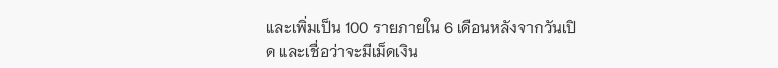และเพิ่มเป็น 100 รายภายใน 6 เดือนหลังจากวันเปิด และเชื่อว่าจะมีเม็ดเงิน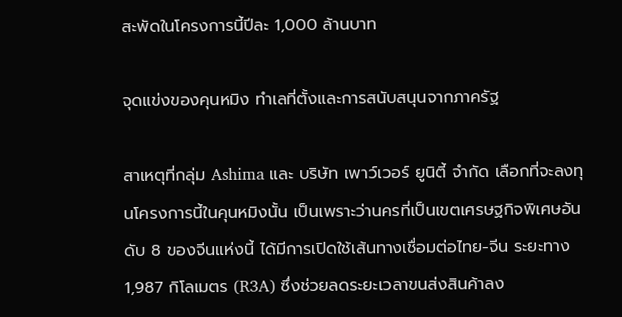สะพัดในโครงการนี้ปีละ 1,000 ล้านบาท

จุดแข่งของคุนหมิง ทำเลที่ตั้งและการสนับสนุนจากภาครัฐ

สาเหตุที่กลุ่ม Ashima และ บริษัท เพาว์เวอร์ ยูนิตี้ จำกัด เลือกที่จะลงทุนโครงการนี้ในคุนหมิงนั้น เป็นเพราะว่านครที่เป็นเขตเศรษฐกิจพิเศษอันดับ 8 ของจีนแห่งนี้ ได้มีการเปิดใช้เส้นทางเชื่อมต่อไทย-จีน ระยะทาง 1,987 กิโลเมตร (R3A) ซึ่งช่วยลดระยะเวลาขนส่งสินค้าลง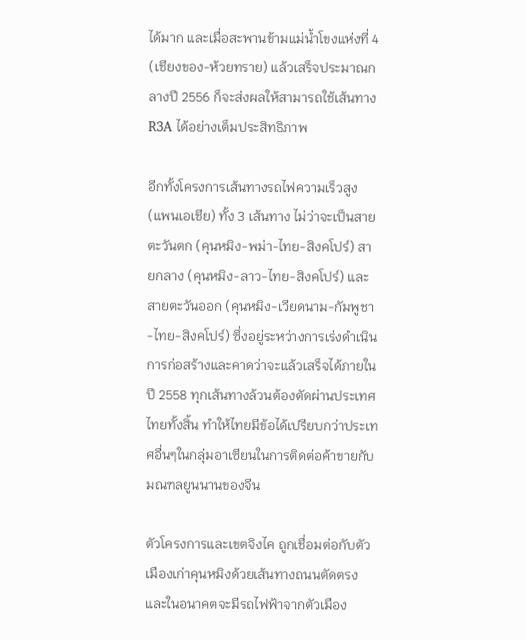ได้มาก และเมื่อสะพานข้ามแม่น้ำโขงแห่งที่ 4 (เชียงของ-ห้วยทราย) แล้วเสร็จประมาณกลางปี 2556 ก็จะส่งผลให้สามารถใช้เส้นทาง R3A ได้อย่างเต็มประสิทธิภาพ

อีกทั้งโครงการเส้นทางรถไฟความเร็วสูง (แพนเอเชีย) ทั้ง 3 เส้นทาง ไม่ว่าจะเป็นสายตะวันตก (คุนหมิง-พม่า-ไทย-สิงคโปร์) สายกลาง (คุนหมิง-ลาว-ไทย-สิงคโปร์) และสายตะวันออก (คุนหมิง-เวียดนาม-กัมพูชา-ไทย-สิงคโปร์) ซึ่งอยู่ระหว่างการเร่งดำเนินการก่อสร้างและคาดว่าจะแล้วเสร็จได้ภายในปี 2558 ทุกเส้นทางล้วนต้องตัดผ่านประเทศไทยทั้งสิ้น ทำให้ไทยมีข้อได้เปรียบกว่าประเทศอื่นๆในกลุ่มอาเซียนในการติดต่อค้าขายกับมณฑลยูนนานของจีน

ตัวโครงการและเขตจิงไค ถูกเชื่อมต่อกับตัวเมืองเก่าคุนหมิงด้วยเส้นทางถนนตัดตรง และในอนาคตจะมีรถไฟฟ้าจากตัวเมือง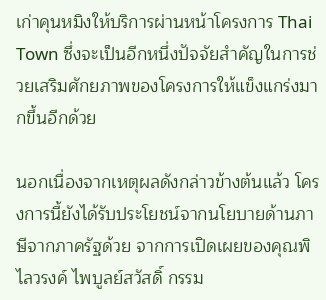เก่าคุนหมิงให้บริการผ่านหน้าโครงการ Thai Town ซึ่งจะเป็นอีกหนึ่งปัจจัยสำคัญในการช่วยเสริมศักยภาพของโครงการให้แข็งแกร่งมากขึ้นอีกด้วย

นอกเนื่องจากเหตุผลดังกล่าวข้างต้นแล้ว โครงการนี้ยังได้รับประโยชน์จากนโยบายด้านภาษีจากภาครัฐด้วย จากการเปิดเผยของคุณพิไลวรงค์ ไพบูลย์สวัสดิ์ กรรม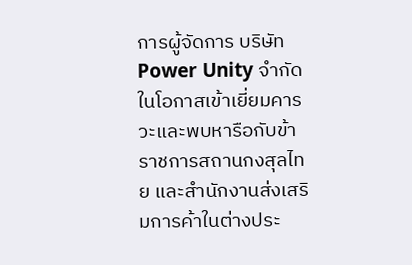การผู้จัดการ บริษัท Power Unity จำกัด ในโอกาสเข้าเยี่ยมคารวะและพบหารือกับข้าราชการสถานกงสุลไทย และสำนักงานส่งเสริมการค้าในต่างประ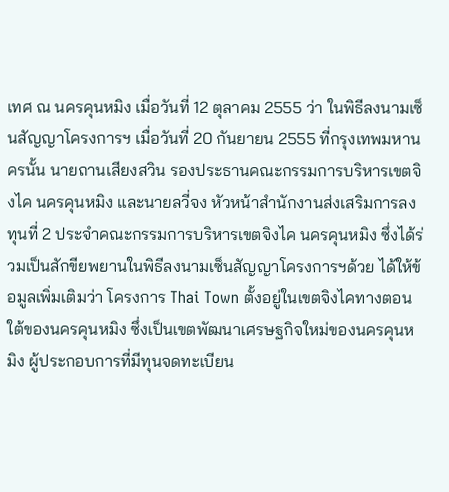เทศ ณ นครคุนหมิง เมื่อวันที่ 12 ตุลาคม 2555 ว่า ในพิธีลงนามเซ็นสัญญาโครงการฯ เมื่อวันที่ 20 กันยายน 2555 ที่กรุงเทพมหานครนั้น นายถานเสียงสวิน รองประธานคณะกรรมการบริหารเขตจิงไค นครคุนหมิง และนายลวี่จง หัวหน้าสำนักงานส่งเสริมการลงทุนที่ 2 ประจำคณะกรรมการบริหารเขตจิงไค นครคุนหมิง ซึ่งได้ร่วมเป็นสักขียพยานในพิธีลงนามเซ็นสัญญาโครงการฯด้วย ได้ให้ข้อมูลเพิ่มเติมว่า โครงการ Thai Town ตั้งอยู่ในเขตจิงไคทางตอนใต้ของนครคุนหมิง ซึ่งเป็นเขตพัฒนาเศรษฐกิจใหม่ของนครคุนหมิง ผู้ประกอบการที่มีทุนจดทะเบียน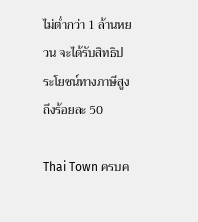ไม่ต่ำกว่า 1 ล้านหยวน จะได้รับสิทธิประโยชน์ทางภาษีสูงถึงร้อยละ 50

Thai Town ครบค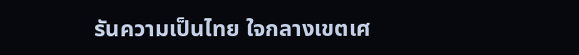รันความเป็นไทย ใจกลางเขตเศ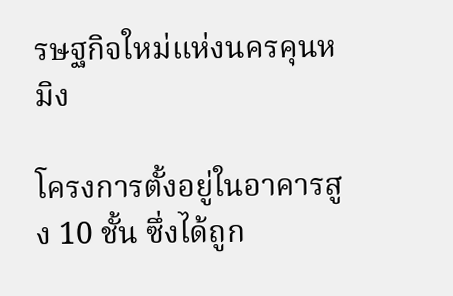รษฐกิจใหม่แห่งนครคุนหมิง

โครงการตั้งอยู่ในอาคารสูง 10 ชั้น ซึ่งได้ถูก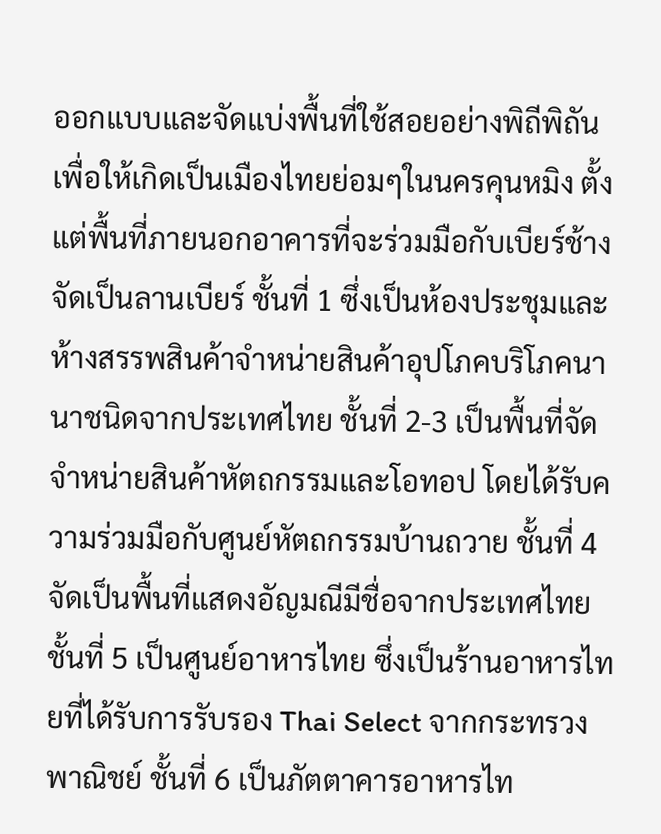ออกแบบและจัดแบ่งพื้นที่ใช้สอยอย่างพิถีพิถัน เพื่อให้เกิดเป็นเมืองไทยย่อมๆในนครคุนหมิง ตั้งแต่พื้นที่ภายนอกอาคารที่จะร่วมมือกับเบียร์ช้างจัดเป็นลานเบียร์ ชั้นที่ 1 ซึ่งเป็นห้องประชุมและห้างสรรพสินค้าจำหน่ายสินค้าอุปโภคบริโภคนานาชนิดจากประเทศไทย ชั้นที่ 2-3 เป็นพื้นที่จัดจำหน่ายสินค้าหัตถกรรมและโอทอป โดยได้รับความร่วมมือกับศูนย์หัตถกรรมบ้านถวาย ชั้นที่ 4 จัดเป็นพื้นที่แสดงอัญมณีมีชื่อจากประเทศไทย ชั้นที่ 5 เป็นศูนย์อาหารไทย ซึ่งเป็นร้านอาหารไทยที่ได้รับการรับรอง Thai Select จากกระทรวงพาณิชย์ ชั้นที่ 6 เป็นภัตตาคารอาหารไท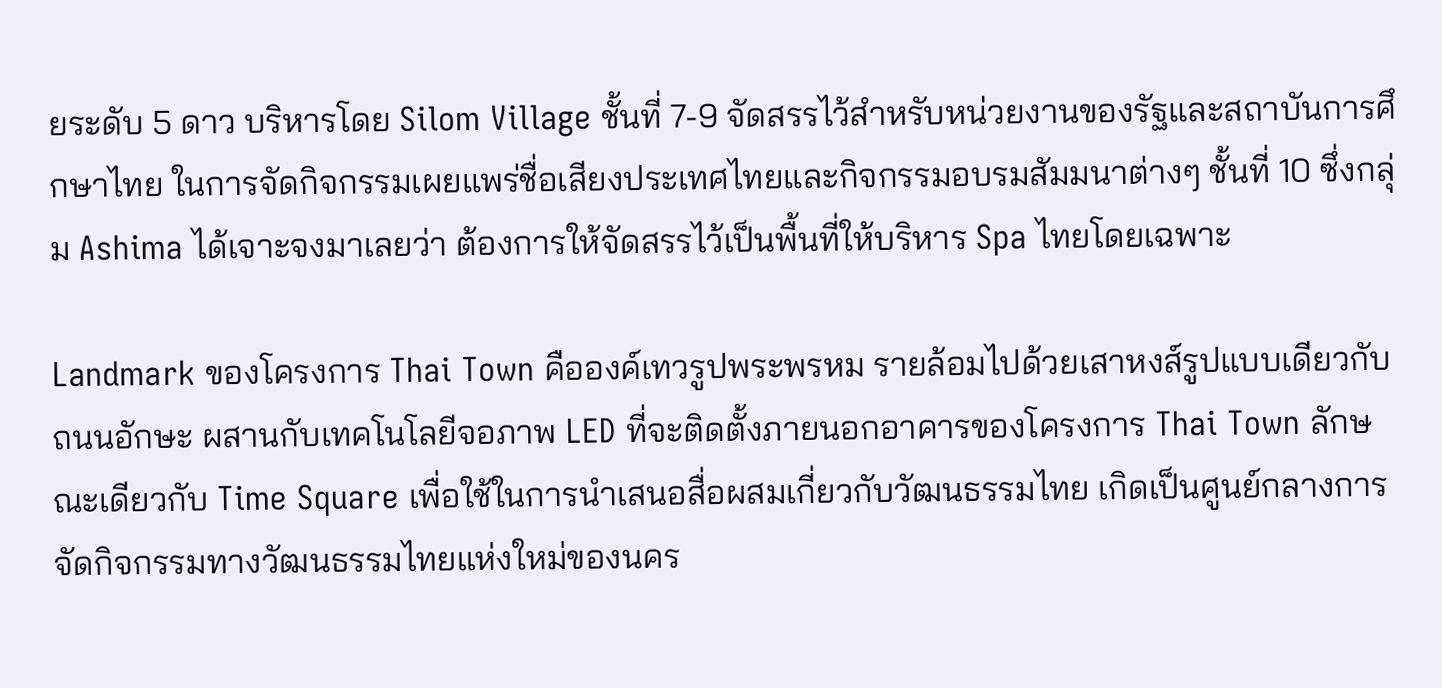ยระดับ 5 ดาว บริหารโดย Silom Village ชั้นที่ 7-9 จัดสรรไว้สำหรับหน่วยงานของรัฐและสถาบันการศึกษาไทย ในการจัดกิจกรรมเผยแพร่ชื่อเสียงประเทศไทยและกิจกรรมอบรมสัมมนาต่างๆ ชั้นที่ 10 ซึ่งกลุ่ม Ashima ได้เจาะจงมาเลยว่า ต้องการให้จัดสรรไว้เป็นพื้นที่ให้บริหาร Spa ไทยโดยเฉพาะ

Landmark ของโครงการ Thai Town คือองค์เทวรูปพระพรหม รายล้อมไปด้วยเสาหงส์รูปแบบเดียวกับถนนอักษะ ผสานกับเทคโนโลยีจอภาพ LED ที่จะติดตั้งภายนอกอาคารของโครงการ Thai Town ลักษณะเดียวกับ Time Square เพื่อใช้ในการนำเสนอสื่อผสมเกี่ยวกับวัฒนธรรมไทย เกิดเป็นศูนย์กลางการจัดกิจกรรมทางวัฒนธรรมไทยแห่งใหม่ของนคร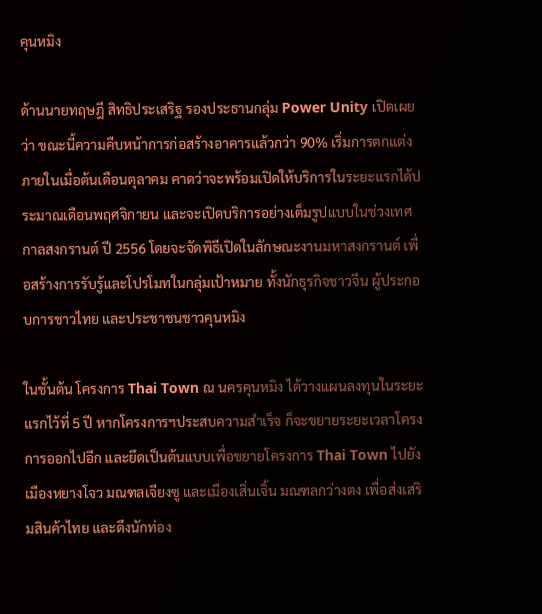คุนหมิง

ด้านนายทฤษฎี สิทธิประเสริฐ รองประธานกลุ่ม Power Unity เปิดเผยว่า ขณะนี้ความคืบหน้าการก่อสร้างอาคารแล้วกว่า 90% เริ่มการตกแต่งภายในเมื่อต้นเดือนตุลาคม คาดว่าจะพร้อมเปิดให้บริการในระยะแรกได้ประมาณเดือนพฤศจิกายน และจะเปิดบริการอย่างเต็มรูปแบบในช่วงเทศกาลสงกรานต์ ปี 2556 โดยจะจัดพิธีเปิดในลักษณะงานมหาสงกรานต์ เพื่อสร้างการรับรู้และโปรโมทในกลุ่มเป้าหมาย ทั้งนักธุรกิจชาวจีน ผู้ประกอบการชาวไทย และประชาชนชาวคุนหมิง

ในชั้นต้น โครงการ Thai Town ณ นครคุนหมิง ได้วางแผนลงทุนในระยะแรกไว้ที่ 5 ปี หากโครงการฯประสบความสำเร็จ ก็จะขยายระยะเวลาโครงการออกไปอีก และยึดเป็นต้นแบบเพื่อขยายโครงการ Thai Town ไปยังเมืองหยางโจว มณฑลเจียงซู และเมืองเสิ่นเจิ้น มณฑลกว่างตง เพื่อส่งเสริมสินค้าไทย และดึงนักท่อง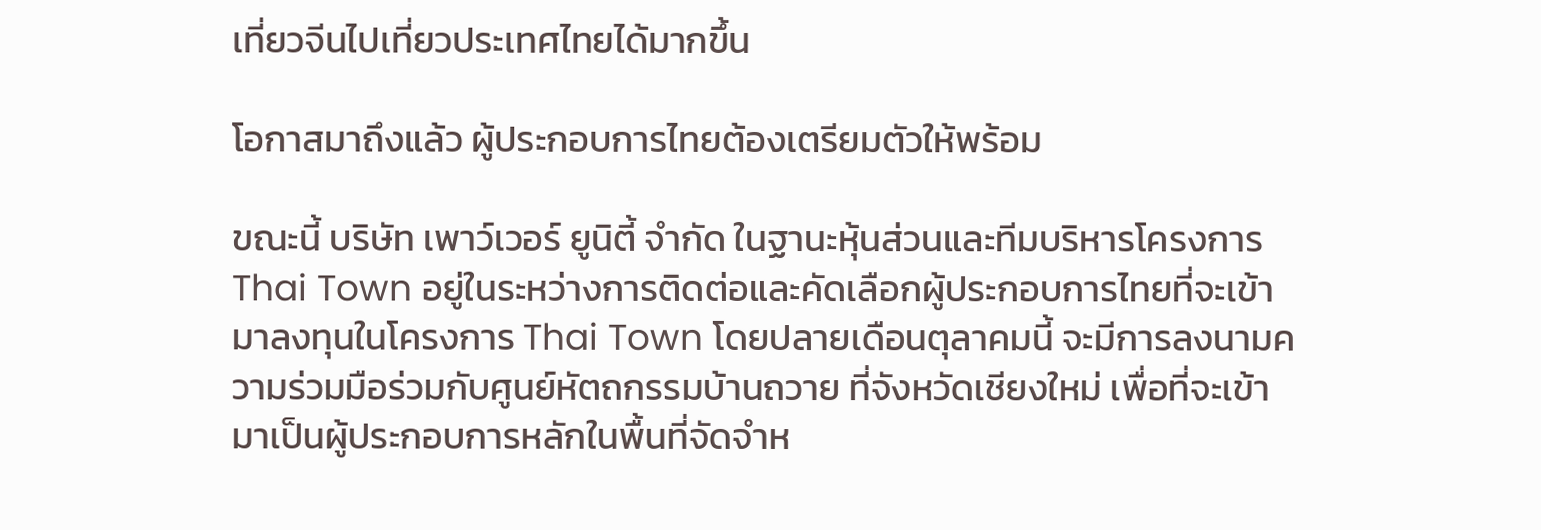เที่ยวจีนไปเที่ยวประเทศไทยได้มากขึ้น

โอกาสมาถึงแล้ว ผู้ประกอบการไทยต้องเตรียมตัวให้พร้อม

ขณะนี้ บริษัท เพาว์เวอร์ ยูนิตี้ จำกัด ในฐานะหุ้นส่วนและทีมบริหารโครงการ Thai Town อยู่ในระหว่างการติดต่อและคัดเลือกผู้ประกอบการไทยที่จะเข้ามาลงทุนในโครงการ Thai Town โดยปลายเดือนตุลาคมนี้ จะมีการลงนามความร่วมมือร่วมกับศูนย์หัตถกรรมบ้านถวาย ที่จังหวัดเชียงใหม่ เพื่อที่จะเข้ามาเป็นผู้ประกอบการหลักในพื้นที่จัดจำห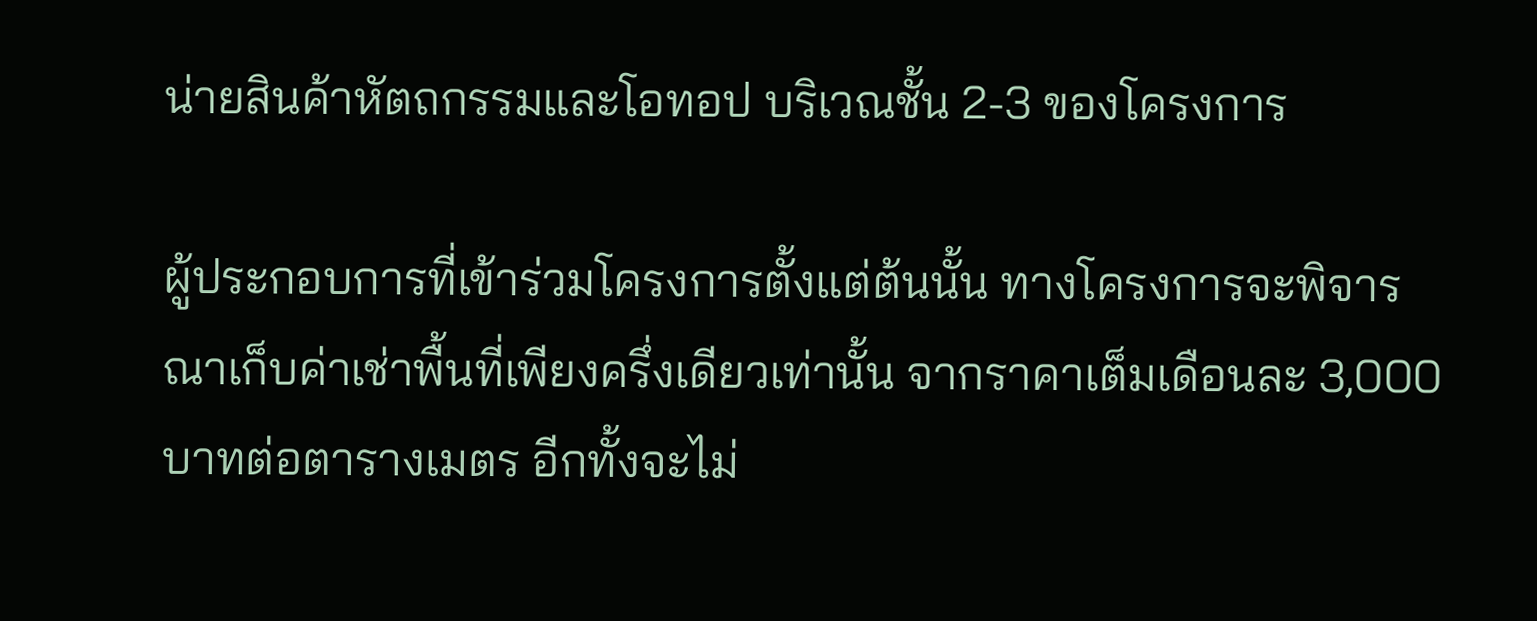น่ายสินค้าหัตถกรรมและโอทอป บริเวณชั้น 2-3 ของโครงการ

ผู้ประกอบการที่เข้าร่วมโครงการตั้งแต่ต้นนั้น ทางโครงการจะพิจารณาเก็บค่าเช่าพื้นที่เพียงครึ่งเดียวเท่านั้น จากราคาเต็มเดือนละ 3,000 บาทต่อตารางเมตร อีกทั้งจะไม่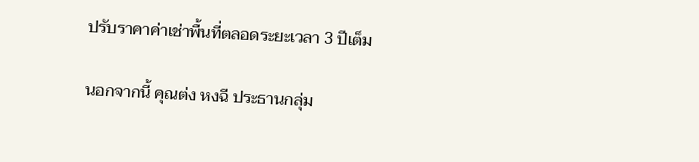ปรับราคาค่าเช่าพื้นที่ตลอดระยะเวลา 3 ปีเต็ม

นอกจากนี้ คุณต่ง หงฉี ประธานกลุ่ม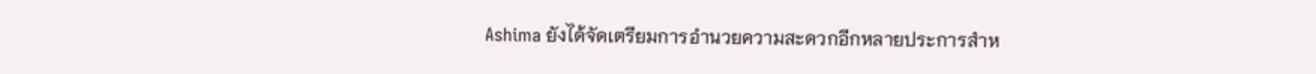Ashima ยังได้จัดเตรียมการอำนวยความสะดวกอีกหลายประการสำห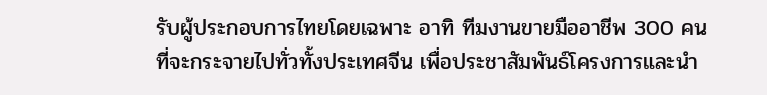รับผู้ประกอบการไทยโดยเฉพาะ อาทิ ทีมงานขายมืออาชีพ 300 คน ที่จะกระจายไปทั่วทั้งประเทศจีน เพื่อประชาสัมพันธ์โครงการและนำ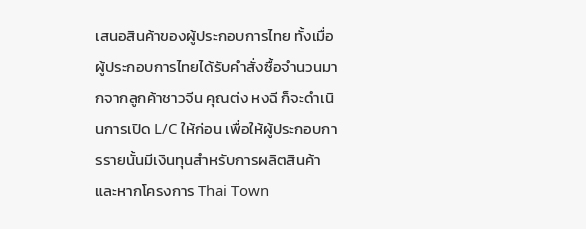เสนอสินค้าของผู้ประกอบการไทย ทั้งเมื่อผู้ประกอบการไทยได้รับคำสั่งซื้อจำนวนมากจากลูกค้าชาวจีน คุณต่ง หงฉี ก็จะดำเนินการเปิด L/C ให้ก่อน เพื่อให้ผู้ประกอบการรายนั้นมีเงินทุนสำหรับการผลิตสินค้า และหากโครงการ Thai Town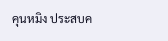คุนหมิง ประสบค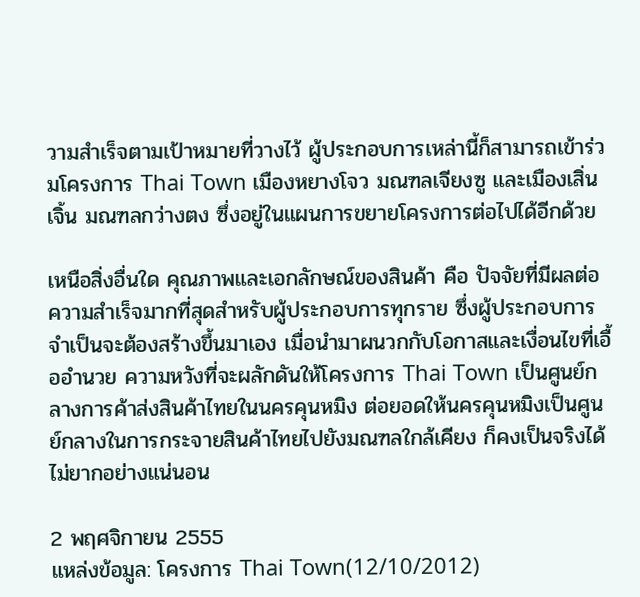วามสำเร็จตามเป้าหมายที่วางไว้ ผู้ประกอบการเหล่านี้ก็สามารถเข้าร่วมโครงการ Thai Town เมืองหยางโจว มณฑลเจียงซู และเมืองเสิ่นเจิ้น มณฑลกว่างตง ซึ่งอยู่ในแผนการขยายโครงการต่อไปได้อีกด้วย

เหนือสิ่งอื่นใด คุณภาพและเอกลักษณ์ของสินค้า คือ ปัจจัยที่มีผลต่อความสำเร็จมากที่สุดสำหรับผู้ประกอบการทุกราย ซึ่งผู้ประกอบการจำเป็นจะต้องสร้างขึ้นมาเอง เมื่อนำมาผนวกกับโอกาสและเงื่อนไขที่เอื้ออำนวย ความหวังที่จะผลักดันให้โครงการ Thai Town เป็นศูนย์กลางการค้าส่งสินค้าไทยในนครคุนหมิง ต่อยอดให้นครคุนหมิงเป็นศูนย์กลางในการกระจายสินค้าไทยไปยังมณฑลใกล้เคียง ก็คงเป็นจริงได้ไม่ยากอย่างแน่นอน

2 พฤศจิกายน 2555
แหล่งข้อมูล: โครงการ Thai Town(12/10/2012)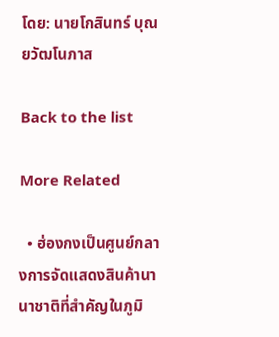โดย: นายโกสินทร์ บุณยวัฒโนภาส

Back to the list

More Related

  • ฮ่องกงเป็นศูนย์กลางการจัดแสดงสินค้านานาชาติที่สำคัญในภูมิ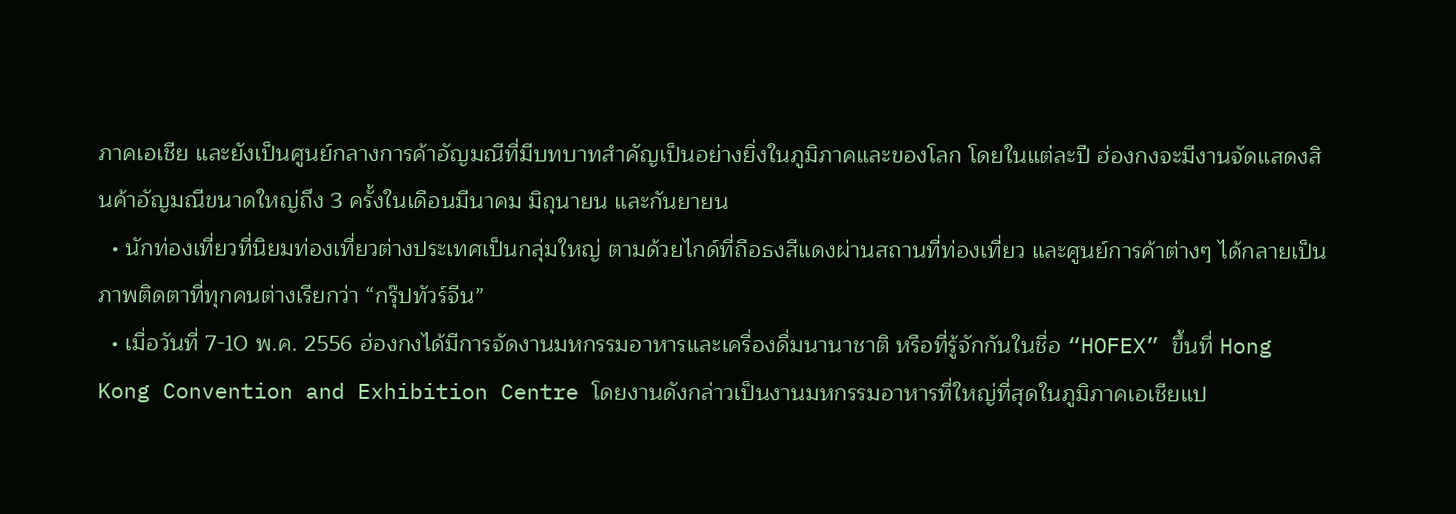ภาคเอเชีย และยังเป็นศูนย์กลางการค้าอัญมณีที่มีบทบาทสำคัญเป็นอย่างยิ่งในภูมิภาคและของโลก โดยในแต่ละปี ฮ่องกงจะมีงานจัดแสดงสินค้าอัญมณีขนาดใหญ่ถึง 3 ครั้งในเดือนมีนาคม มิถุนายน และกันยายน
  • นักท่องเที่ยวที่นิยมท่องเที่ยวต่างประเทศเป็นกลุ่มใหญ่ ตามด้วยไกด์ที่ถือธงสีแดงผ่านสถานที่ท่องเที่ยว และศูนย์การค้าต่างๆ ได้กลายเป็นภาพติดตาที่ทุกคนต่างเรียกว่า “กรุ๊ปทัวร์จีน”
  • เมื่อวันที่ 7-10 พ.ค. 2556 ฮ่องกงได้มีการจัดงานมหกรรมอาหารและเครื่องดื่มนานาชาติ หรือที่รู้จักกันในชื่อ “HOFEX” ขึ้นที่ Hong Kong Convention and Exhibition Centre โดยงานดังกล่าวเป็นงานมหกรรมอาหารที่ใหญ่ที่สุดในภูมิภาคเอเชียแป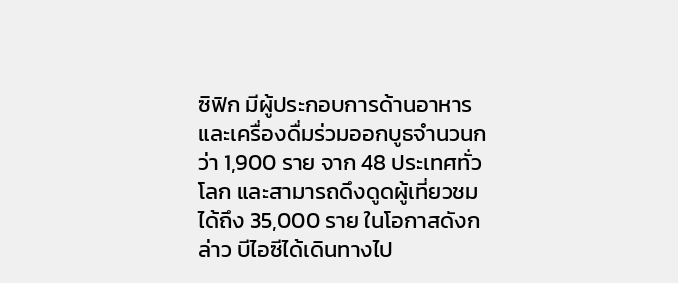ซิฟิก มีผู้ประกอบการด้านอาหารและเครื่องดื่มร่วมออกบูธจำนวนกว่า 1,900 ราย จาก 48 ประเทศทั่วโลก และสามารถดึงดูดผู้เที่ยวชมได้ถึง 35,000 ราย ในโอกาสดังกล่าว บีไอซีได้เดินทางไป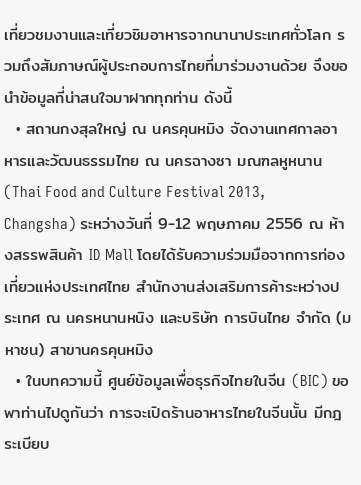เที่ยวชมงานและเที่ยวชิมอาหารจากนานาประเทศทั่วโลก รวมถึงสัมภาษณ์ผู้ประกอบการไทยที่มาร่วมงานด้วย จึงขอนำข้อมูลที่น่าสนใจมาฝากทุกท่าน ดังนี้
  • สถานกงสุลใหญ่ ณ นครคุนหมิง จัดงานเทศกาลอาหารและวัฒนธรรมไทย ณ นครฉางซา มณฑลหูหนาน (Thai Food and Culture Festival 2013, Changsha) ระหว่างวันที่ 9-12 พฤษภาคม 2556 ณ ห้างสรรพสินค้า ID Mall โดยได้รับความร่วมมือจากการท่องเที่ยวแห่งประเทศไทย สำนักงานส่งเสริมการค้าระหว่างประเทศ ณ นครหนานหนิง และบริษัท การบินไทย จำกัด (มหาชน) สาขานครคุนหมิง
  • ในบทความนี้ ศูนย์ข้อมูลเพื่อธุรกิจไทยในจีน (BIC) ขอพาท่านไปดูกันว่า การจะเปิดร้านอาหารไทยในจีนนั้น มีกฎระเบียบ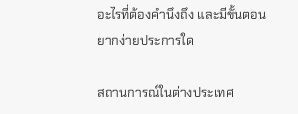อะไรที่ต้องคำนึงถึง และมีขั้นตอนยากง่ายประการใด

สถานการณ์ในต่างประเทศ